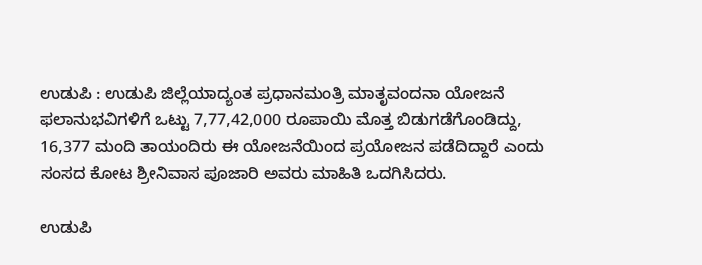ಉಡುಪಿ : ಉಡುಪಿ ಜಿಲ್ಲೆಯಾದ್ಯಂತ ಪ್ರಧಾನಮಂತ್ರಿ ಮಾತೃವಂದನಾ ಯೋಜನೆ ಫಲಾನುಭವಿಗಳಿಗೆ ಒಟ್ಟು 7,77,42,000 ರೂಪಾಯಿ ಮೊತ್ತ ಬಿಡುಗಡೆಗೊಂಡಿದ್ದು, 16,377 ಮಂದಿ ತಾಯಂದಿರು ಈ ಯೋಜನೆಯಿಂದ ಪ್ರಯೋಜನ ಪಡೆದಿದ್ದಾರೆ ಎಂದು ಸಂಸದ ಕೋಟ ಶ್ರೀನಿವಾಸ ಪೂಜಾರಿ ಅವರು ಮಾಹಿತಿ ಒದಗಿಸಿದರು.

ಉಡುಪಿ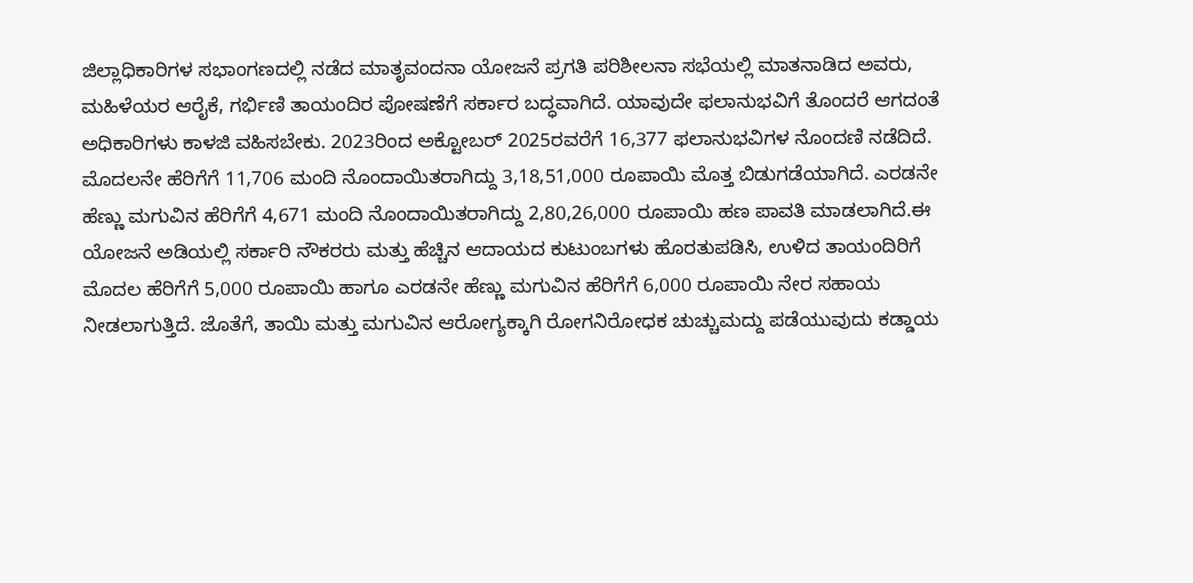ಜಿಲ್ಲಾಧಿಕಾರಿಗಳ ಸಭಾಂಗಣದಲ್ಲಿ ನಡೆದ ಮಾತೃವಂದನಾ ಯೋಜನೆ ಪ್ರಗತಿ ಪರಿಶೀಲನಾ ಸಭೆಯಲ್ಲಿ ಮಾತನಾಡಿದ ಅವರು, ಮಹಿಳೆಯರ ಆರೈಕೆ, ಗರ್ಭಿಣಿ ತಾಯಂದಿರ ಪೋಷಣೆಗೆ ಸರ್ಕಾರ ಬದ್ಧವಾಗಿದೆ. ಯಾವುದೇ ಫಲಾನುಭವಿಗೆ ತೊಂದರೆ ಆಗದಂತೆ ಅಧಿಕಾರಿಗಳು ಕಾಳಜಿ ವಹಿಸಬೇಕು. 2023ರಿಂದ ಅಕ್ಟೋಬರ್ 2025ರವರೆಗೆ 16,377 ಫಲಾನುಭವಿಗಳ ನೊಂದಣಿ ನಡೆದಿದೆ. ಮೊದಲನೇ ಹೆರಿಗೆಗೆ 11,706 ಮಂದಿ ನೊಂದಾಯಿತರಾಗಿದ್ದು 3,18,51,000 ರೂಪಾಯಿ ಮೊತ್ತ ಬಿಡುಗಡೆಯಾಗಿದೆ. ಎರಡನೇ ಹೆಣ್ಣು ಮಗುವಿನ ಹೆರಿಗೆಗೆ 4,671 ಮಂದಿ ನೊಂದಾಯಿತರಾಗಿದ್ದು 2,80,26,000 ರೂಪಾಯಿ ಹಣ ಪಾವತಿ ಮಾಡಲಾಗಿದೆ.ಈ ಯೋಜನೆ ಅಡಿಯಲ್ಲಿ ಸರ್ಕಾರಿ ನೌಕರರು ಮತ್ತು ಹೆಚ್ಚಿನ ಆದಾಯದ ಕುಟುಂಬಗಳು ಹೊರತುಪಡಿಸಿ, ಉಳಿದ ತಾಯಂದಿರಿಗೆ ಮೊದಲ ಹೆರಿಗೆಗೆ 5,000 ರೂಪಾಯಿ ಹಾಗೂ ಎರಡನೇ ಹೆಣ್ಣು ಮಗುವಿನ ಹೆರಿಗೆಗೆ 6,000 ರೂಪಾಯಿ ನೇರ ಸಹಾಯ ನೀಡಲಾಗುತ್ತಿದೆ. ಜೊತೆಗೆ, ತಾಯಿ ಮತ್ತು ಮಗುವಿನ ಆರೋಗ್ಯಕ್ಕಾಗಿ ರೋಗನಿರೋಧಕ ಚುಚ್ಚುಮದ್ದು ಪಡೆಯುವುದು ಕಡ್ಡಾಯ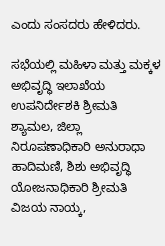ಎಂದು ಸಂಸದರು ಹೇಳಿದರು.

ಸಭೆಯಲ್ಲಿ ಮಹಿಳಾ ಮತ್ತು ಮಕ್ಕಳ ಅಭಿವೃದ್ಧಿ ಇಲಾಖೆಯ ಉಪನಿರ್ದೇಶಕಿ ಶ್ರೀಮತಿ ಶ್ಯಾಮಲ, ಜಿಲ್ಲಾ ನಿರೂಪಣಾಧಿಕಾರಿ ಅನುರಾಧಾ ಹಾದಿಮಣಿ, ಶಿಶು ಅಭಿವೃದ್ಧಿ ಯೋಜನಾಧಿಕಾರಿ ಶ್ರೀಮತಿ ವಿಜಯ ನಾಯ್ಕ,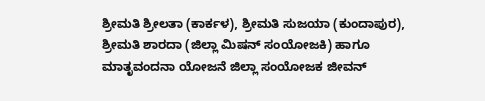ಶ್ರೀಮತಿ ಶ್ರೀಲತಾ (ಕಾರ್ಕಳ), ಶ್ರೀಮತಿ ಸುಜಯಾ (ಕುಂದಾಪುರ), ಶ್ರೀಮತಿ ಶಾರದಾ (ಜಿಲ್ಲಾ ಮಿಷನ್ ಸಂಯೋಜಕಿ) ಹಾಗೂ ಮಾತೃವಂದನಾ ಯೋಜನೆ ಜಿಲ್ಲಾ ಸಂಯೋಜಕ ಜೀವನ್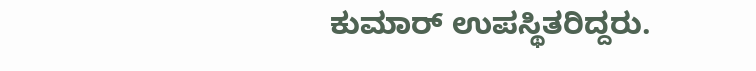ಕುಮಾರ್ ಉಪಸ್ಥಿತರಿದ್ದರು.